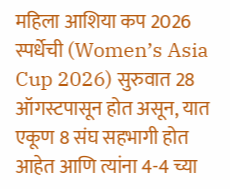महिला आशिया कप 2026 स्पर्धेची (Women’s Asia Cup 2026) सुरुवात 28 ऑगस्टपासून होत असून, यात एकूण 8 संघ सहभागी होत आहेत आणि त्यांना 4-4 च्या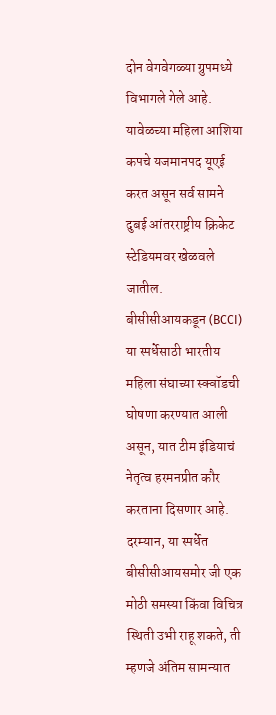दोन वेगवेगळ्या ग्रुपमध्ये विभागले गेले आहे. यावेळच्या महिला आशिया कपचे यजमानपद यूएई करत असून सर्व सामने दुबई आंतरराष्ट्रीय क्रिकेट स्टेडियमवर खेळवले जातील.
बीसीसीआयकडून (BCCI) या स्पर्धेसाठी भारतीय महिला संघाच्या स्क्वॉडची घोषणा करण्यात आली असून, यात टीम इंडियाचं नेतृत्व हरमनप्रीत कौर करताना दिसणार आहे. दरम्यान, या स्पर्धेत बीसीसीआयसमोर जी एक मोठी समस्या किंवा विचित्र स्थिती उभी राहू शकते, ती म्हणजे अंतिम सामन्यात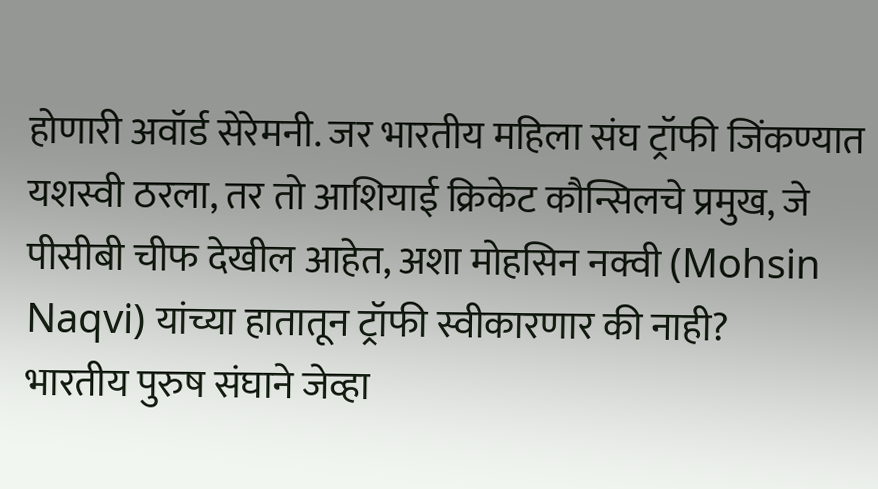होणारी अवॉर्ड सेरेमनी. जर भारतीय महिला संघ ट्रॉफी जिंकण्यात यशस्वी ठरला, तर तो आशियाई क्रिकेट कौन्सिलचे प्रमुख, जे पीसीबी चीफ देखील आहेत, अशा मोहसिन नक्वी (Mohsin Naqvi) यांच्या हातातून ट्रॉफी स्वीकारणार की नाही?
भारतीय पुरुष संघाने जेव्हा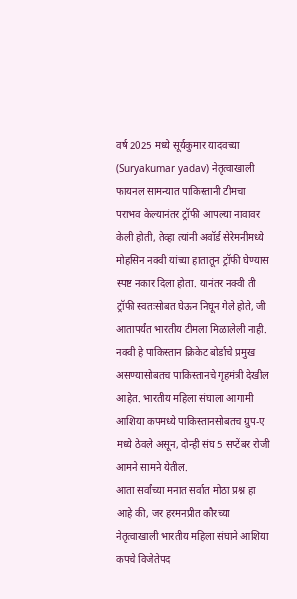वर्ष 2025 मध्ये सूर्यकुमार यादवच्या (Suryakumar yadav) नेतृत्वाखाली फायनल सामन्यात पाकिस्तानी टीमचा पराभव केल्यानंतर ट्रॉफी आपल्या नावावर केली होती, तेव्हा त्यांनी अवॉर्ड सेरेमनीमध्ये मोहसिन नक्वी यांच्या हातातून ट्रॉफी घेण्यास स्पष्ट नकार दिला होता. यानंतर नक्वी ती ट्रॉफी स्वतःसोबत घेऊन निघून गेले होते, जी आतापर्यंत भारतीय टीमला मिळालेली नाही. नक्वी हे पाकिस्तान क्रिकेट बोर्डाचे प्रमुख असण्यासोबतच पाकिस्तानचे गृहमंत्री देखील आहेत. भारतीय महिला संघाला आगामी आशिया कपमध्ये पाकिस्तानसोबतच ग्रुप-ए मध्ये ठेवले असून, दोन्ही संघ 5 सप्टेंबर रोजी आमने सामने येतील.
आता सर्वांच्या मनात सर्वात मोठा प्रश्न हा आहे की, जर हरमनप्रीत कौरच्या नेतृत्वाखाली भारतीय महिला संघाने आशिया कपचे विजेतेपद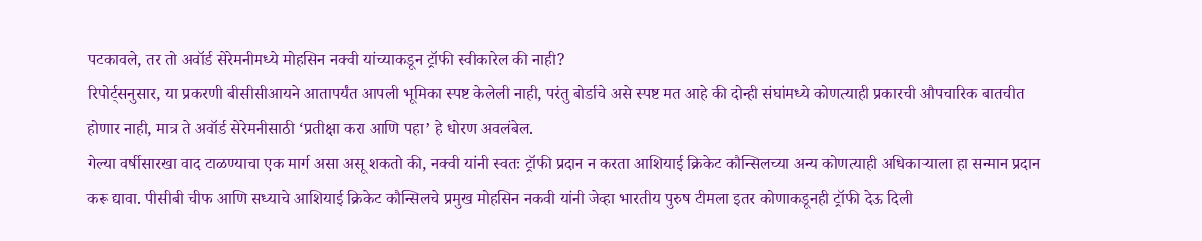पटकावले, तर तो अवॉर्ड सेरेमनीमध्ये मोहसिन नक्वी यांच्याकडून ट्रॉफी स्वीकारेल की नाही?
रिपोर्ट्सनुसार, या प्रकरणी बीसीसीआयने आतापर्यंत आपली भूमिका स्पष्ट केलेली नाही, परंतु बोर्डाचे असे स्पष्ट मत आहे की दोन्ही संघांमध्ये कोणत्याही प्रकारची औपचारिक बातचीत होणार नाही, मात्र ते अवॉर्ड सेरेमनीसाठी ‘प्रतीक्षा करा आणि पहा’ हे धोरण अवलंबेल.
गेल्या वर्षीसारखा वाद टाळण्याचा एक मार्ग असा असू शकतो की, नक्वी यांनी स्वतः ट्रॉफी प्रदान न करता आशियाई क्रिकेट कौन्सिलच्या अन्य कोणत्याही अधिकाऱ्याला हा सन्मान प्रदान करू द्यावा. पीसीबी चीफ आणि सध्याचे आशियाई क्रिकेट कौन्सिलचे प्रमुख मोहसिन नकवी यांनी जेव्हा भारतीय पुरुष टीमला इतर कोणाकडूनही ट्रॉफी देऊ दिली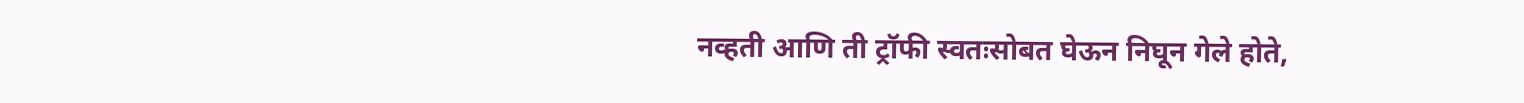नव्हती आणि ती ट्रॉफी स्वतःसोबत घेऊन निघून गेले होते,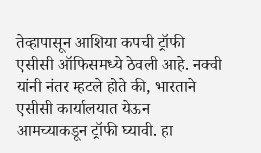तेव्हापासून आशिया कपची ट्रॉफी एसीसी ऑफिसमध्ये ठेवली आहे. नक्वी यांनी नंतर म्हटले होते की, भारताने एसीसी कार्यालयात येऊन आमच्याकडून ट्रॉफी घ्यावी. हा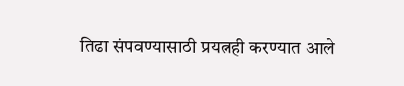तिढा संपवण्यासाठी प्रयत्नही करण्यात आले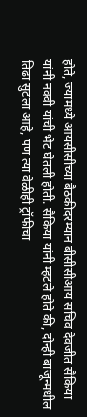होते, ज्यामध्ये आयसीसीच्या बैठकीदरम्यान बीसीसीआय सचिव देवजीत सैकिया यांनी नक्वी यांची भेट घेतली होती. सैकिया यांनी म्हटले होते की, दोन्ही बाजून्मधील तिढा सुटला आहे, पण त्या वेळीही ट्रॉफीचा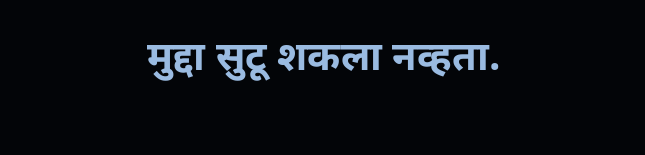मुद्दा सुटू शकला नव्हता.